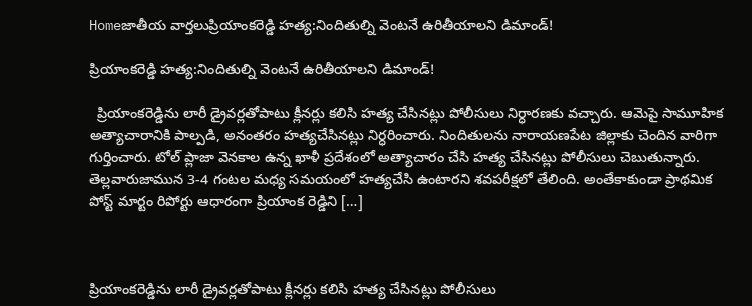Homeజాతీయ వార్తలుప్రియాంకరెడ్డి హత్య:నిందితుల్ని వెంటనే ఉరితీయాలని డిమాండ్!

ప్రియాంకరెడ్డి హత్య:నిందితుల్ని వెంటనే ఉరితీయాలని డిమాండ్!

  ప్రియాంకరెడ్డిను లారీ డ్రైవర్లతోపాటు క్లీనర్లు కలిసి హత్య చేసినట్లు పోలీసులు నిర్ధారణకు వచ్చారు. ఆమెపై సామూహిక అత్యాచారానికి పాల్పడి, అనంతరం హత్యచేసినట్లు నిర్ధరించారు. నిందితులను నారాయణపేట జిల్లాకు చెందిన వారిగా గుర్తించారు. టోల్ ప్లాజా వెనకాల ఉన్న ఖాళీ ప్రదేశంలో అత్యాచారం చేసి హత్య చేసినట్లు పోలీసులు చెబుతున్నారు.     తెల్లవారుజామున 3-4 గంటల మధ్య సమయంలో హత్యచేసి ఉంటారని శవపరీక్షలో తేలింది. అంతేకాకుండా ప్రాథమిక పోస్ట్ మార్టం రిపోర్టు ఆధారంగా ప్రియాంక రెడ్డిని […]



ప్రియాంకరెడ్డిను లారీ డ్రైవర్లతోపాటు క్లీనర్లు కలిసి హత్య చేసినట్లు పోలీసులు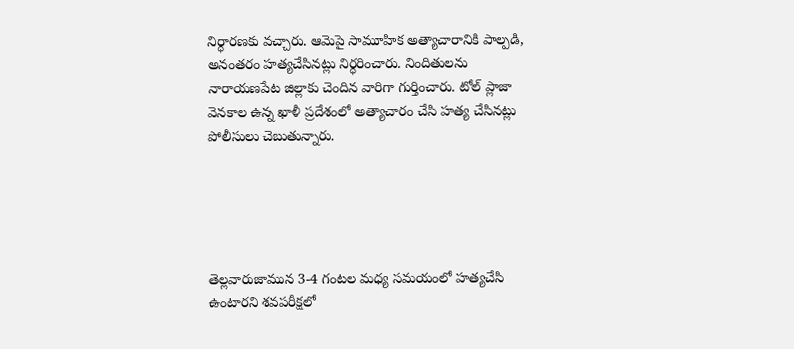నిర్ధారణకు వచ్చారు. ఆమెపై సామూహిక అత్యాచారానికి పాల్పడి, అనంతరం హత్యచేసినట్లు నిర్ధరించారు. నిందితులను నారాయణపేట జిల్లాకు చెందిన వారిగా గుర్తించారు. టోల్ ప్లాజా వెనకాల ఉన్న ఖాళీ ప్రదేశంలో అత్యాచారం చేసి హత్య చేసినట్లు పోలీసులు చెబుతున్నారు.





తెల్లవారుజామున 3-4 గంటల మధ్య సమయంలో హత్యచేసి ఉంటారని శవపరీక్షలో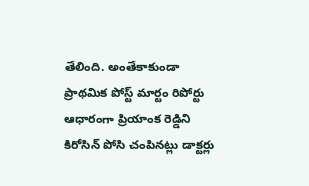తేలింది. అంతేకాకుండా ప్రాథమిక పోస్ట్ మార్టం రిపోర్టు ఆధారంగా ప్రియాంక రెడ్డిని కిరోసిన్‌ పోసి చంపినట్లు డాక్టర్లు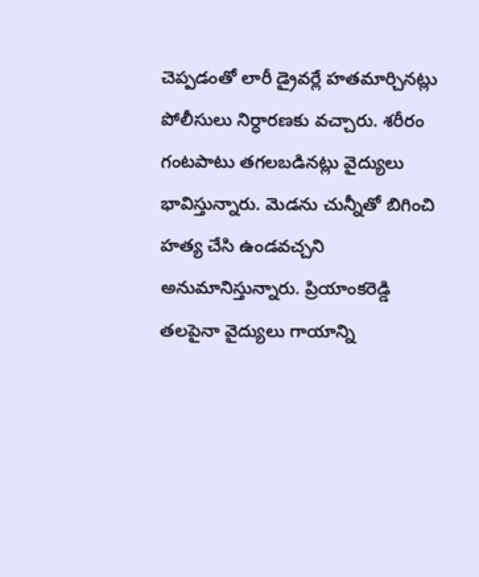చెప్పడంతో లారీ డ్రైవర్లే హతమార్చినట్లు పోలీసులు నిర్ధారణకు వచ్చారు. శరీరం గంటపాటు తగలబడినట్లు వైద్యులు భావిస్తున్నారు. మెడను చున్నీతో బిగించి హత్య చేసి ఉండవచ్చని అనుమానిస్తున్నారు. ప్రియాంకరెడ్డి తలపైనా వైద్యులు గాయాన్ని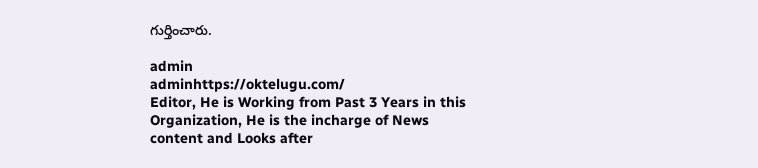గుర్తించారు.

admin
adminhttps://oktelugu.com/
Editor, He is Working from Past 3 Years in this Organization, He is the incharge of News content and Looks after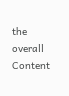the overall Content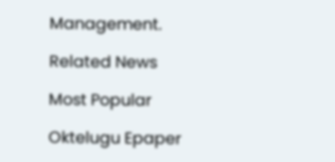Management.

Related News

Most Popular

Oktelugu Epaper